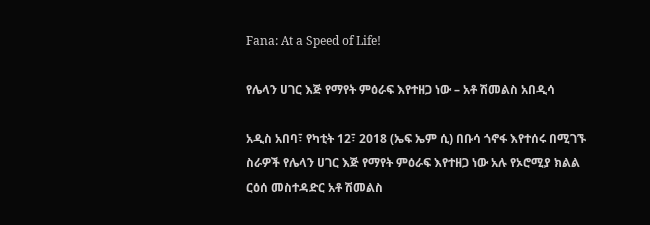Fana: At a Speed of Life!

የሌላን ሀገር እጅ የማየት ምዕራፍ እየተዘጋ ነው – አቶ ሽመልስ አበዲሳ

አዲስ አበባ፣ የካቲት 12፣ 2018 (ኤፍ ኤም ሲ) በቡሳ ጎኖፋ እየተሰሩ በሚገኙ ስራዎች የሌላን ሀገር እጅ የማየት ምዕራፍ እየተዘጋ ነው አሉ የኦሮሚያ ክልል ርዕሰ መስተዳድር አቶ ሽመልስ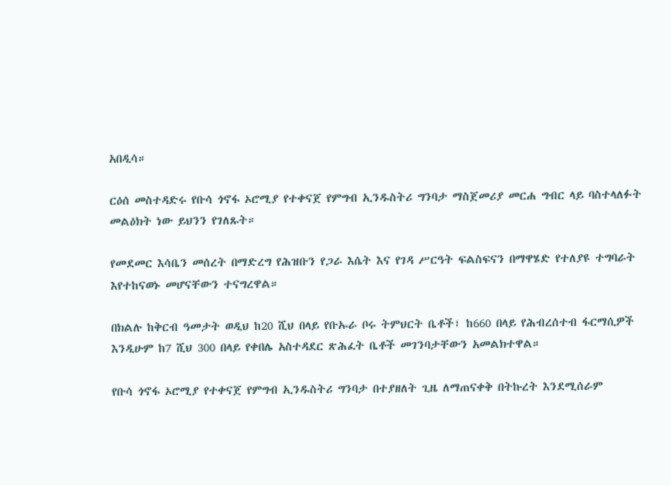አበዲሳ።

ርዕሰ መስተዳድሩ የቡሳ ጎኖፋ ኦሮሚያ የተቀናጀ የምግብ ኢንዱስትሪ ግንባታ ማስጀመሪያ መርሐ ግብር ላይ ባስተላለፉት መልዕክት ነው ይህንን የገለጹት።

የመደመር እሳቤን መሰረት በማድረግ የሕዝቡን የጋራ እሴት እና የገዳ ሥርዓት ፍልስፍናን በማዋሄድ የተለያዩ ተግባራት እየተከናወኑ መሆናቸውን ተናግረዋል።

በክልሉ ከቅርብ ዓመታት ወዲህ ከ20 ሺህ በላይ የቡኡራ ቦሩ ትምህርት ቤቶች፣ ከ660 በላይ የሕብረሰተብ ፋርማሲዎች እንዲሁም ከ7 ሺህ 300 በላይ የቀበሌ አስተዳደር ጽሕፈት ቤቶች መገንባታቸውን አመልክተዋል።

የቡሳ ጎኖፋ ኦሮሚያ የተቀናጀ የምግብ ኢንዱስትሪ ግንባታ በተያዘለት ጊዜ ለማጠናቀቅ በትኩረት እንደሚሰራም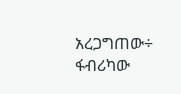አረጋግጠው÷ ፋብሪካው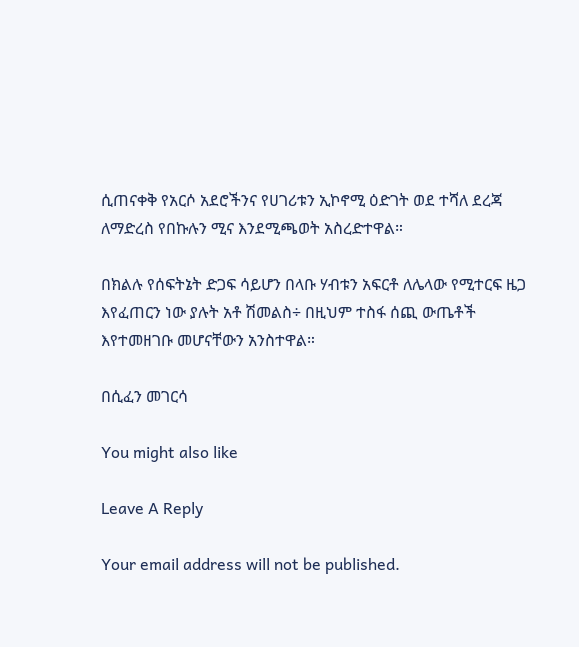ሲጠናቀቅ የአርሶ አደሮችንና የሀገሪቱን ኢኮኖሚ ዕድገት ወደ ተሻለ ደረጃ ለማድረስ የበኩሉን ሚና እንደሚጫወት አስረድተዋል።

በክልሉ የሰፍትኔት ድጋፍ ሳይሆን በላቡ ሃብቱን አፍርቶ ለሌላው የሚተርፍ ዜጋ እየፈጠርን ነው ያሉት አቶ ሽመልስ÷ በዚህም ተስፋ ሰጪ ውጤቶች እየተመዘገቡ መሆናቸውን አንስተዋል።

በሲፈን መገርሳ

You might also like

Leave A Reply

Your email address will not be published.